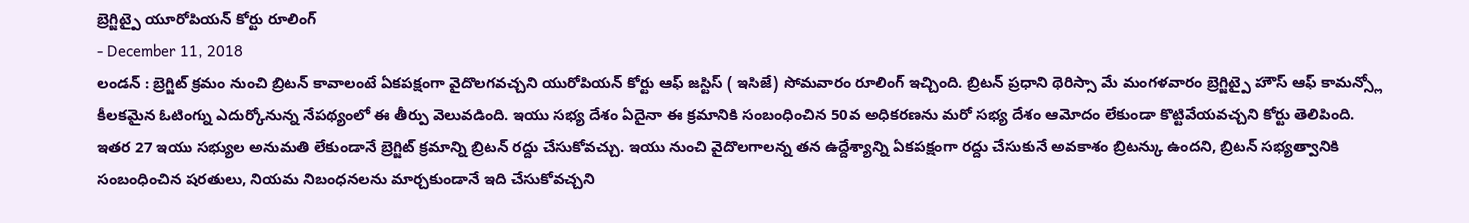బ్రెగ్జిట్పై యూరోపియన్ కోర్టు రూలింగ్
- December 11, 2018
లండన్ : బ్రెగ్జిట్ క్రమం నుంచి బ్రిటన్ కావాలంటే ఏకపక్షంగా వైదొలగవచ్చని యురోపియన్ కోర్టు ఆఫ్ జస్టిస్ ( ఇసిజే) సోమవారం రూలింగ్ ఇచ్చింది. బ్రిటన్ ప్రధాని థెరిస్సా మే మంగళవారం బ్రెగ్జిట్పై హౌస్ ఆఫ్ కామన్స్లో కీలకమైన ఓటింగ్ను ఎదుర్కోనున్న నేపథ్యంలో ఈ తీర్పు వెలువడింది. ఇయు సభ్య దేశం ఏదైనా ఈ క్రమానికి సంబంధించిన 50వ అధికరణను మరో సభ్య దేశం ఆమోదం లేకుండా కొట్టివేయవచ్చని కోర్టు తెలిపింది. ఇతర 27 ఇయు సభ్యుల అనుమతి లేకుండానే బ్రెగ్జిట్ క్రమాన్ని బ్రిటన్ రద్దు చేసుకోవచ్చు. ఇయు నుంచి వైదొలగాలన్న తన ఉద్దేశ్యాన్ని ఏకపక్షంగా రద్దు చేసుకునే అవకాశం బ్రిటన్కు ఉందని, బ్రిటన్ సభ్యత్వానికి సంబంధించిన షరతులు, నియమ నిబంధనలను మార్చకుండానే ఇది చేసుకోవచ్చని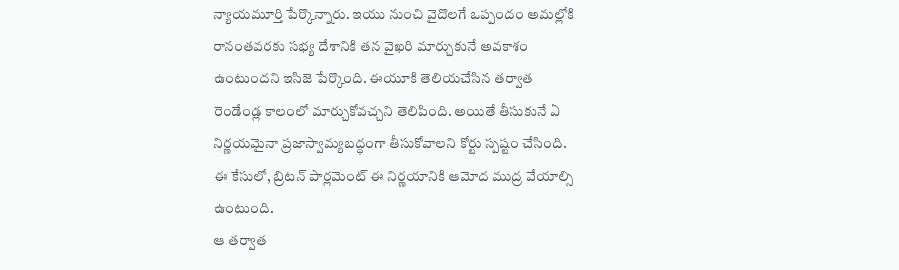న్యాయమూర్తి పేర్కొన్నారు. ఇయు నుంచి వైదొలగే ఒప్పందం అమల్లోకి రానంతవరకు సభ్య దేశానికి తన వైఖరి మార్చుకునే అవకాశం ఉంటుందని ఇసిజె పేర్కొంది. ఈయూకి తెలియచేసిన తర్వాత రెండేండ్ల కాలంలో మార్చుకోవచ్చని తెలిపింది. అయితే తీసుకునే ఏ నిర్ణయమైనా ప్రజాస్వామ్యబద్ధంగా తీసుకోవాలని కోర్టు స్పష్టం చేసింది. ఈ కేసులో, బ్రిటన్ పార్లమెంట్ ఈ నిర్ణయానికి ఆమోద ముద్ర వేయాల్సి ఉంటుంది.
ఆ తర్వాత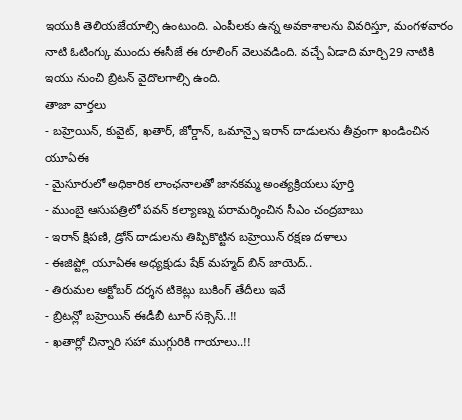ఇయుకి తెలియజేయాల్సి ఉంటుంది. ఎంపీలకు ఉన్న అవకాశాలను వివరిస్తూ, మంగళవారం నాటి ఓటింగ్కు ముందు ఈసీజే ఈ రూలింగ్ వెలువడింది. వచ్చే ఏడాది మార్చి29 నాటికి ఇయు నుంచి బ్రిటన్ వైదొలగాల్సి ఉంది.
తాజా వార్తలు
- బహ్రెయిన్, కువైట్, ఖతార్, జోర్డాన్, ఒమాన్పై ఇరాన్ దాడులను తీవ్రంగా ఖండించిన యూఏఈ
- మైసూరులో అధికారిక లాంఛనాలతో జానకమ్మ అంత్యక్రియలు పూర్తి
- ముంబై ఆసుపత్రిలో పవన్ కల్యాణ్ను పరామర్శించిన సీఎం చంద్రబాబు
- ఇరాన్ క్షిపణి, డ్రోన్ దాడులను తిప్పికొట్టిన బహ్రెయిన్ రక్షణ దళాలు
- ఈజిప్ట్లో యూఏఈ అధ్యక్షుడు షేక్ మహ్మద్ బిన్ జాయెద్..
- తిరుమల అక్టోబర్ దర్శన టికెట్లు బుకింగ్ తేదీలు ఇవే
- బ్రిటన్లో బహ్రెయిన్ ఈడీబీ టూర్ సక్సెస్..!!
- ఖతార్లో చిన్నారి సహా ముగ్గురికి గాయాలు..!!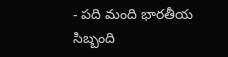- పది మంది భారతీయ సిబ్బంది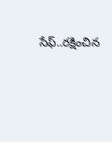సేఫ్..రక్షించిన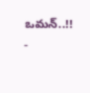ఒమన్..!!
-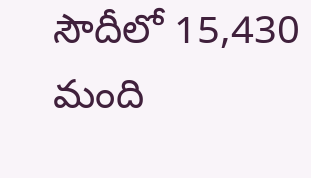సౌదీలో 15,430 మంది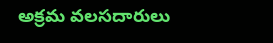అక్రమ వలసదారులు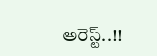అరెస్ట్..!!